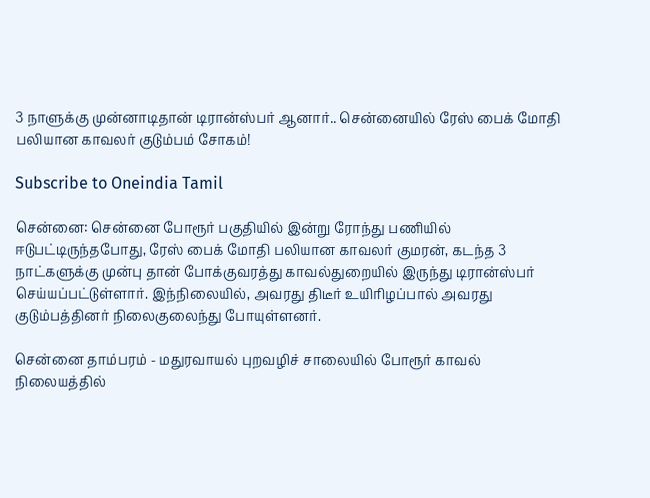3 நாளுக்கு முன்னாடிதான் டிரான்ஸ்பர் ஆனார்.. சென்னையில் ரேஸ் பைக் மோதி பலியான காவலர் குடும்பம் சோகம்!

Subscribe to Oneindia Tamil

சென்னை: சென்னை போரூர் பகுதியில் இன்று ரோந்து பணியில் ஈடுபட்டிருந்தபோது, ரேஸ் பைக் மோதி பலியான காவலர் குமரன், கடந்த 3 நாட்களுக்கு முன்பு தான் போக்குவரத்து காவல்துறையில் இருந்து டிரான்ஸ்பர் செய்யப்பட்டுள்ளார். இந்நிலையில், அவரது திடீர் உயிரிழப்பால் அவரது குடும்பத்தினர் நிலைகுலைந்து போயுள்ளனர்.

சென்னை தாம்பரம் - மதுரவாயல் புறவழிச் சாலையில் போரூர் காவல் நிலையத்தில்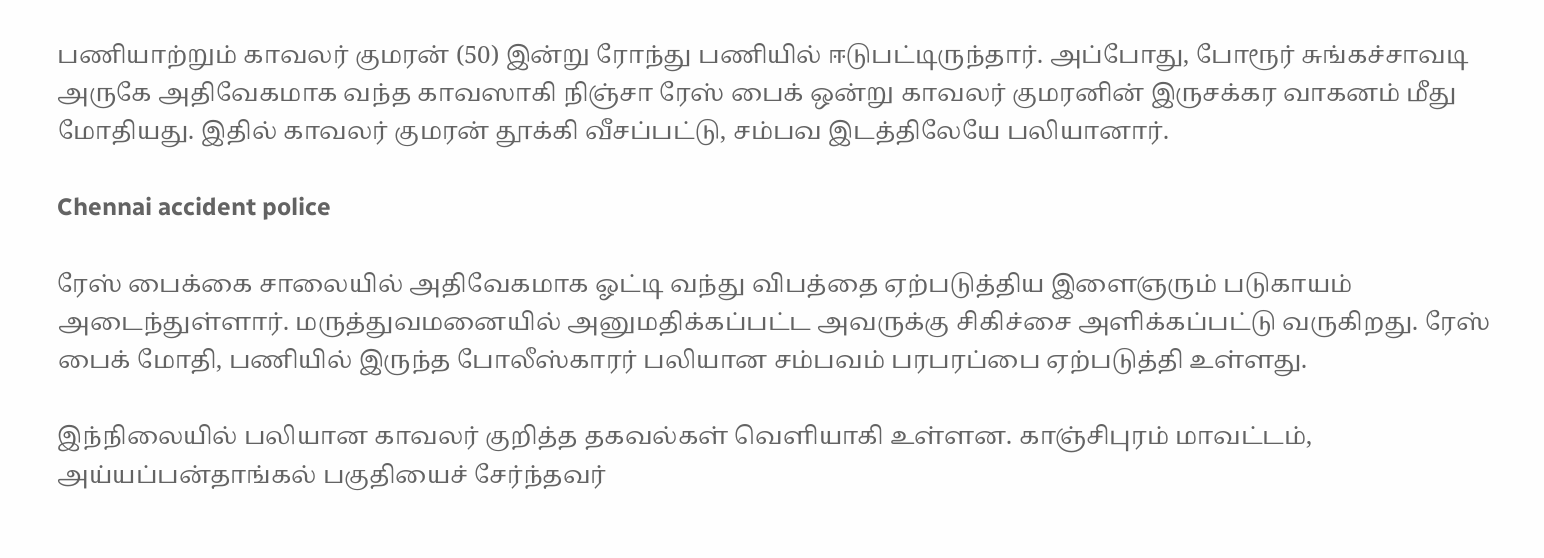பணியாற்றும் காவலர் குமரன் (50) இன்று ரோந்து பணியில் ஈடுபட்டிருந்தார். அப்போது, போரூர் சுங்கச்சாவடி அருகே அதிவேகமாக வந்த காவஸாகி நிஞ்சா ரேஸ் பைக் ஒன்று காவலர் குமரனின் இருசக்கர வாகனம் மீது மோதியது. இதில் காவலர் குமரன் தூக்கி வீசப்பட்டு, சம்பவ இடத்திலேயே பலியானார்.

Chennai accident police

ரேஸ் பைக்கை சாலையில் அதிவேகமாக ஓட்டி வந்து விபத்தை ஏற்படுத்திய இளைஞரும் படுகாயம் அடைந்துள்ளார். மருத்துவமனையில் அனுமதிக்கப்பட்ட அவருக்கு சிகிச்சை அளிக்கப்பட்டு வருகிறது. ரேஸ் பைக் மோதி, பணியில் இருந்த போலீஸ்காரர் பலியான சம்பவம் பரபரப்பை ஏற்படுத்தி உள்ளது.

இந்நிலையில் பலியான காவலர் குறித்த தகவல்கள் வெளியாகி உள்ளன. காஞ்சிபுரம் மாவட்டம், அய்யப்பன்தாங்கல் பகுதியைச் சேர்ந்தவர்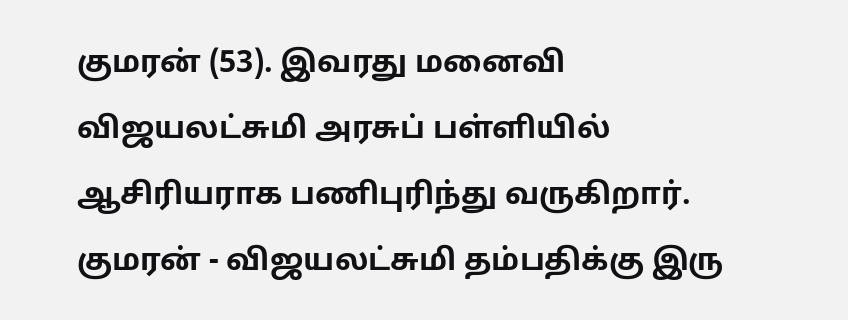குமரன் (53). இவரது மனைவி விஜயலட்சுமி அரசுப் பள்ளியில் ஆசிரியராக பணிபுரிந்து வருகிறார். குமரன் - விஜயலட்சுமி தம்பதிக்கு இரு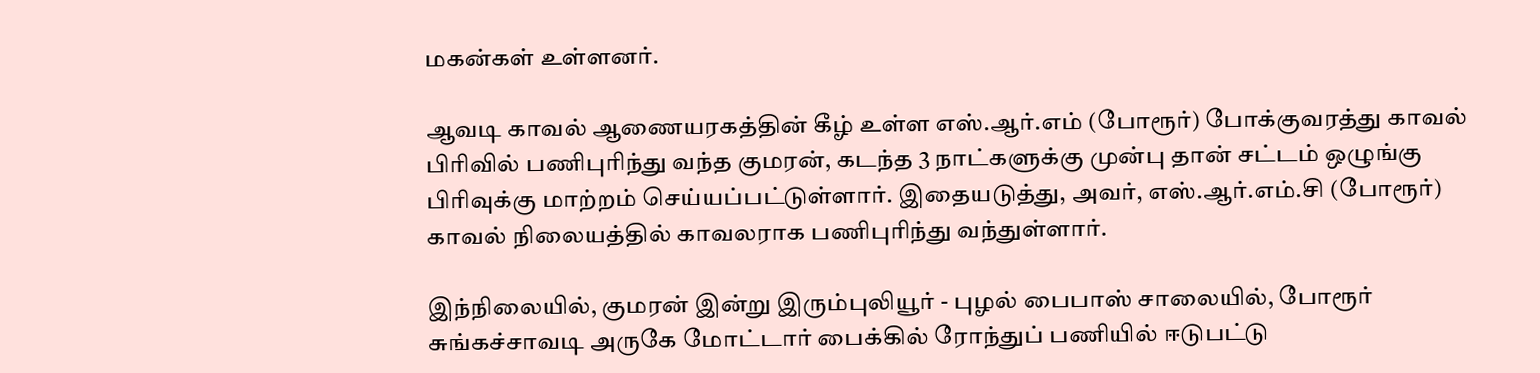மகன்கள் உள்ளனர்.

ஆவடி காவல் ஆணையரகத்தின் கீழ் உள்ள எஸ்.ஆர்.எம் (போரூர்) போக்குவரத்து காவல் பிரிவில் பணிபுரிந்து வந்த குமரன், கடந்த 3 நாட்களுக்கு முன்பு தான் சட்டம் ஒழுங்கு பிரிவுக்கு மாற்றம் செய்யப்பட்டுள்ளார். இதையடுத்து, அவர், எஸ்.ஆர்.எம்.சி (போரூர்) காவல் நிலையத்தில் காவலராக பணிபுரிந்து வந்துள்ளார்.

இந்நிலையில், குமரன் இன்று இரும்புலியூர் - புழல் பைபாஸ் சாலையில், போரூர் சுங்கச்சாவடி அருகே மோட்டார் பைக்கில் ரோந்துப் பணியில் ஈடுபட்டு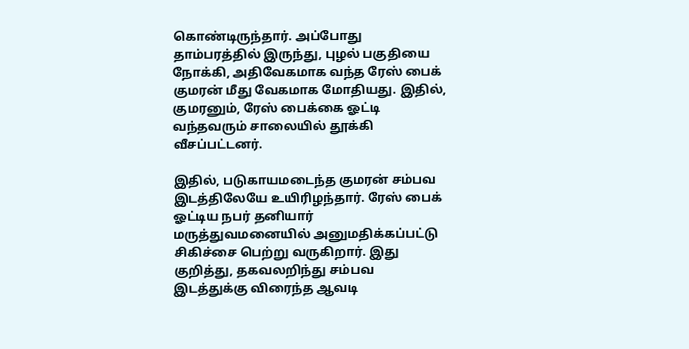கொண்டிருந்தார். அப்போது தாம்பரத்தில் இருந்து, புழல் பகுதியை நோக்கி, அதிவேகமாக வந்த ரேஸ் பைக் குமரன் மீது வேகமாக மோதியது. இதில், குமரனும், ரேஸ் பைக்கை ஓட்டி வந்தவரும் சாலையில் தூக்கி வீசப்பட்டனர்.

இதில், படுகாயமடைந்த குமரன் சம்பவ இடத்திலேயே உயிரிழந்தார். ரேஸ் பைக் ஓட்டிய நபர் தனியார் மருத்துவமனையில் அனுமதிக்கப்பட்டு சிகிச்சை பெற்று வருகிறார். இது குறித்து, தகவலறிந்து சம்பவ இடத்துக்கு விரைந்த ஆவடி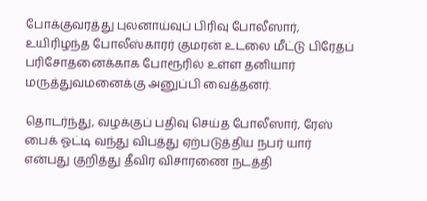போக்குவரத்து புலனாய்வுப் பிரிவு போலீஸார், உயிரிழந்த போலீஸ்காரர் குமரன் உடலை மீட்டு பிரேதப் பரிசோதனைக்காக போரூரில் உள்ள தனியார் மருத்துவமனைக்கு அனுப்பி வைத்தனர்.

தொடர்ந்து, வழக்குப் பதிவு செய்த போலீஸார், ரேஸ் பைக் ஓட்டி வந்து விபத்து ஏற்படுத்திய நபர் யார் என்பது குறித்து தீவிர விசாரணை நடத்தி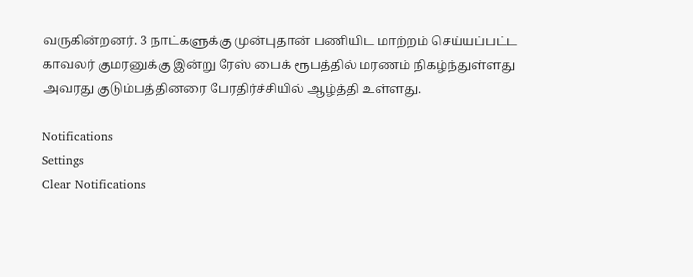வருகின்றனர். 3 நாட்களுக்கு முன்புதான் பணியிட மாற்றம் செய்யப்பட்ட காவலர் குமரனுக்கு இன்று ரேஸ் பைக் ரூபத்தில் மரணம் நிகழ்ந்துள்ளது அவரது குடும்பத்தினரை பேரதிர்ச்சியில் ஆழ்த்தி உள்ளது.

Notifications
Settings
Clear Notifications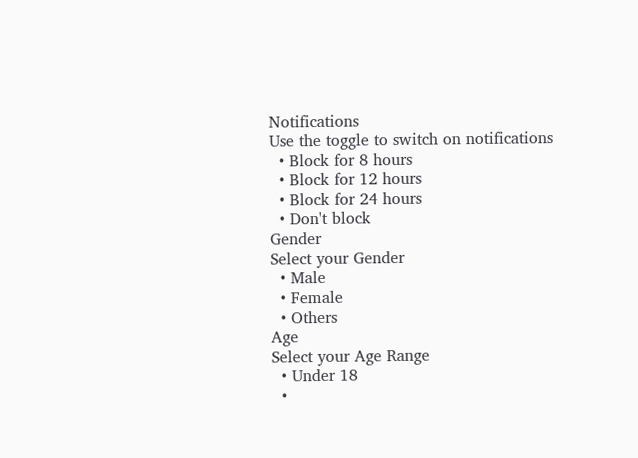Notifications
Use the toggle to switch on notifications
  • Block for 8 hours
  • Block for 12 hours
  • Block for 24 hours
  • Don't block
Gender
Select your Gender
  • Male
  • Female
  • Others
Age
Select your Age Range
  • Under 18
  •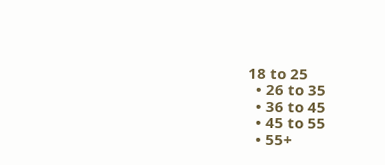18 to 25
  • 26 to 35
  • 36 to 45
  • 45 to 55
  • 55+